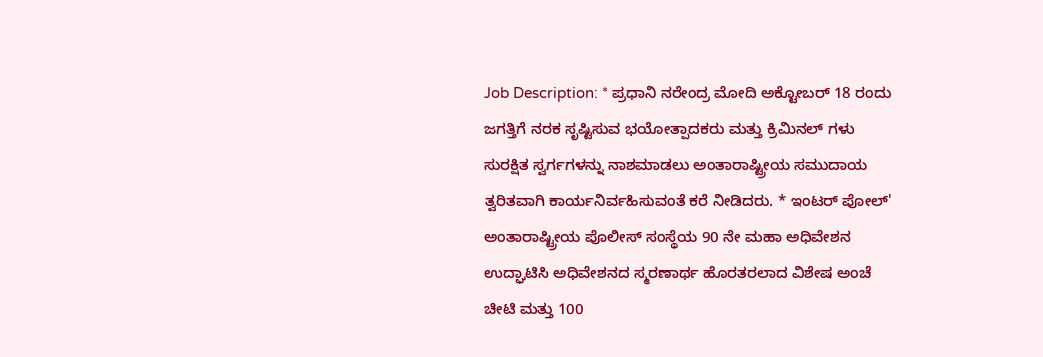Job Description: * ಪ್ರಧಾನಿ ನರೇಂದ್ರ ಮೋದಿ ಅಕ್ಟೋಬರ್ 18 ರಂದು ಜಗತ್ತಿಗೆ ನರಕ ಸೃಷ್ಟಿಸುವ ಭಯೋತ್ಪಾದಕರು ಮತ್ತು ಕ್ರಿಮಿನಲ್‌ ಗಳು ಸುರಕ್ಷಿತ ಸ್ವರ್ಗಗಳನ್ನು ನಾಶಮಾಡಲು ಅಂತಾರಾಷ್ಟ್ರೀಯ ಸಮುದಾಯ ತ್ವರಿತವಾಗಿ ಕಾರ್ಯನಿರ್ವಹಿಸುವಂತೆ ಕರೆ ನೀಡಿದರು. * ಇಂಟರ್ ಪೋಲ್' ಅಂತಾರಾಷ್ಟ್ರೀಯ ಪೊಲೀಸ್‌ ಸಂಸ್ಥೆಯ 90 ನೇ ಮಹಾ ಅಧಿವೇಶನ ಉದ್ಘಾಟಿಸಿ ಅಧಿವೇಶನದ ಸ್ಮರಣಾರ್ಥ ಹೊರತರಲಾದ ವಿಶೇಷ ಅಂಚೆ ಚೀಟಿ ಮತ್ತು 100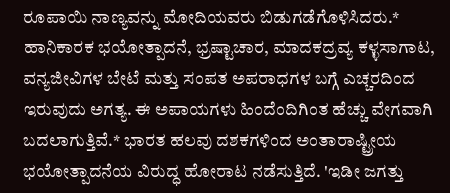ರೂಪಾಯಿ ನಾಣ್ಯವನ್ನು ಮೋದಿಯವರು ಬಿಡುಗಡೆಗೊಳಿಸಿದರು.* ಹಾನಿಕಾರಕ ಭಯೋತ್ಪಾದನೆ, ಭ್ರಷ್ಟಾಚಾರ, ಮಾದಕದ್ರವ್ಯ ಕಳ್ಳಸಾಗಾಟ, ವನ್ಯಜೀವಿಗಳ ಬೇಟೆ ಮತ್ತು ಸಂಪತ ಅಪರಾಧಗಳ ಬಗ್ಗೆ ಎಚ್ಚರದಿಂದ ಇರುವುದು ಅಗತ್ಯ. ಈ ಅಪಾಯಗಳು ಹಿಂದೆಂದಿಗಿಂತ ಹೆಚ್ಚು ವೇಗವಾಗಿ ಬದಲಾಗುತ್ತಿವೆ.* ಭಾರತ ಹಲವು ದಶಕಗಳಿಂದ ಅಂತಾರಾಷ್ಟ್ರೀಯ ಭಯೋತ್ಪಾದನೆಯ ವಿರುದ್ಧ ಹೋರಾಟ ನಡೆಸುತ್ತಿದೆ. 'ಇಡೀ ಜಗತ್ತು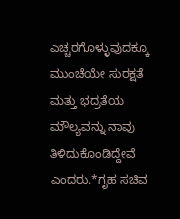ಎಚ್ಚರಗೊಳ್ಳುವುದಕ್ಕೂ ಮುಂಚೆಯೇ ಸುರಕ್ಷತೆ ಮತ್ತು ಭದ್ರತೆಯ ಮೌಲ್ಯವನ್ನು ನಾವು ತಿಳಿದುಕೊಂಡಿದ್ದೇವೆ ಎಂದರು.*ಗೃಹ ಸಚಿವ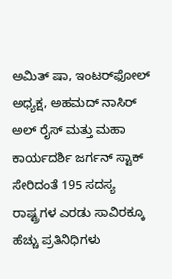ಅಮಿತ್ ಷಾ, ಇಂಟರ್‌ಫೋಲ್ ಅಧ್ಯಕ್ಷ, ಅಹಮದ್‌ ನಾಸಿರ್ ಅಲ್ ರೈಸ್ ಮತ್ತು ಮಹಾ ಕಾರ್ಯದರ್ಶಿ ಜರ್ಗನ್ ಸ್ಟಾಕ್ ಸೇರಿದಂತೆ 195 ಸದಸ್ಯ ರಾಷ್ಟ್ರಗಳ ಎರಡು ಸಾವಿರಕ್ಕೂ ಹೆಚ್ಚು ಪ್ರತಿನಿಧಿಗಳು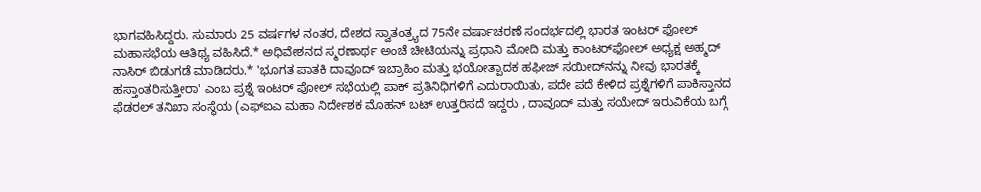ಭಾಗವಹಿಸಿದ್ದರು. ಸುಮಾರು 25 ವರ್ಷಗಳ ನಂತರ, ದೇಶದ ಸ್ವಾತಂತ್ರ್ಯದ 75ನೇ ವರ್ಷಾಚರಣೆ ಸಂದರ್ಭದಲ್ಲಿ ಭಾರತ ಇಂಟರ್ ಫೋಲ್ ಮಹಾಸಭೆಯ ಆತಿಥ್ಯ ವಹಿಸಿದೆ.* ಅಧಿವೇಶನದ ಸ್ಮರಣಾರ್ಥ ಅಂಚೆ ಚೀಟಿಯನ್ನು ಪ್ರಧಾನಿ ಮೋದಿ ಮತ್ತು ಕಾಂಟರ್‌ಫೋಲ್‌ ಅಧ್ಯಕ್ಷ ಅಹ್ಮದ್‌ ನಾಸಿರ್ ಬಿಡುಗಡೆ ಮಾಡಿದರು.* 'ಭೂಗತ ಪಾತಕಿ ದಾವೂದ್ ಇಬ್ರಾಹಿಂ ಮತ್ತು ಭಯೋತ್ಪಾದಕ ಹಫೀಜ್‌ ಸಯೀದ್‌ನನ್ನು ನೀವು ಭಾರತಕ್ಕೆ ಹಸ್ತಾಂತರಿಸುತ್ತೀರಾ' ಎಂಬ ಪ್ರಶ್ನೆ ಇಂಟರ್‌ ಪೋಲ್ ಸಭೆಯಲ್ಲಿ ಪಾಕ್ ಪ್ರತಿನಿಧಿಗಳಿಗೆ ಎದುರಾಯಿತು, ಪದೇ ಪದೆ ಕೇಳಿದ ಪ್ರಶ್ನೆಗಳಿಗೆ ಪಾಕಿಸ್ತಾನದ ಫೆಡರಲ್ ತನಿಖಾ ಸಂಸ್ಥೆಯ (ಎಫ್‌ಐಎ ಮಹಾ ನಿರ್ದೇಶಕ ಮೊಹನ್ ಬಟ್ ಉತ್ತರಿಸದೆ ಇದ್ದರು , ದಾವೂದ್ ಮತ್ತು ಸಯೇದ್ ಇರುವಿಕೆಯ ಬಗ್ಗೆ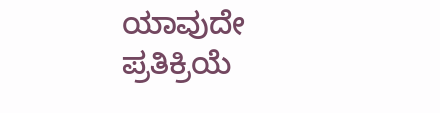ಯಾವುದೇ ಪ್ರತಿಕ್ರಿಯೆ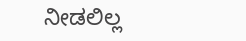ನೀಡಲಿಲ್ಲ